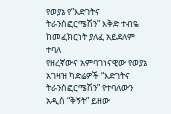የወያኔ የ”እድገትና ትራንስፎርሜሽን” እቅድ ተብዬ ከመፈክርነት ያለፈ አይደለም ተባለ
የዘረኛውና አምባገነናዊው የወያኔ አገዛዝ ካድሬዎች “እድገትና ትራንስፎርሜሽን” የተባለውን አዲስ “ቅኝት” ይዘው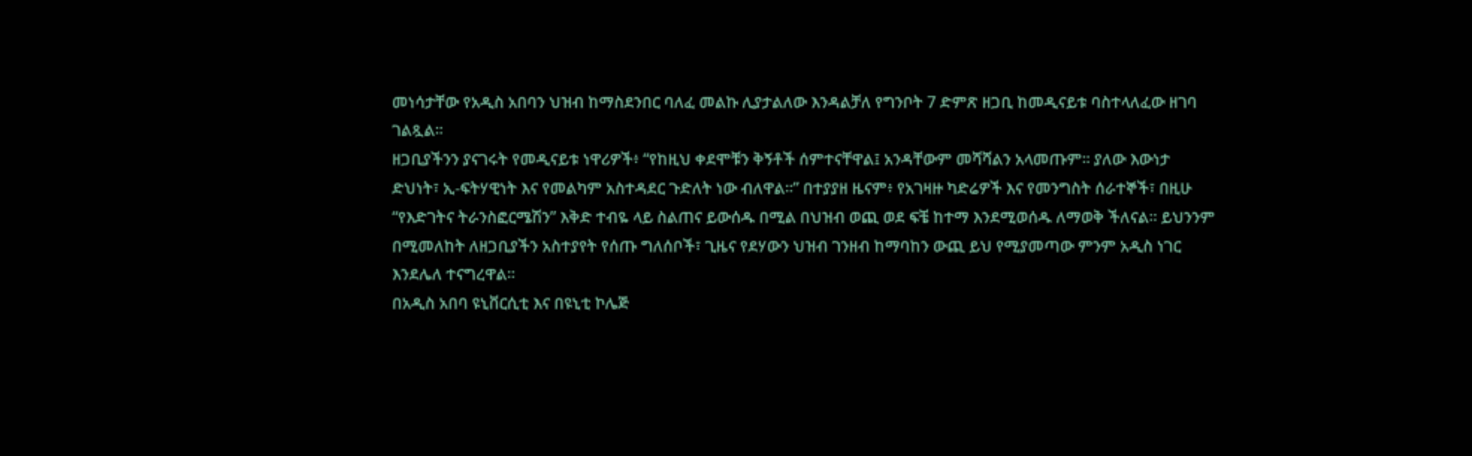መነሳታቸው የአዲስ አበባን ህዝብ ከማስደንበር ባለፈ መልኩ ሊያታልለው እንዳልቻለ የግንቦት 7 ድምጽ ዘጋቢ ከመዲናይቱ ባስተላለፈው ዘገባ ገልጿል።
ዘጋቢያችንን ያናገሩት የመዲናይቱ ነዋሪዎች፥ “የከዚህ ቀደሞቹን ቅኝቶች ሰምተናቸዋል፤ አንዳቸውም መሻሻልን አላመጡም። ያለው እውነታ ድህነት፣ ኢ-ፍትሃዊነት እና የመልካም አስተዳደር ጉድለት ነው ብለዋል።” በተያያዘ ዜናም፥ የአገዛዙ ካድሬዎች እና የመንግስት ሰራተኞች፣ በዚሁ “የእድገትና ትራንስፎርሜሽን” እቅድ ተብዬ ላይ ስልጠና ይውሰዱ በሚል በህዝብ ወጪ ወደ ፍቼ ከተማ እንደሚወሰዱ ለማወቅ ችለናል። ይህንንም በሚመለከት ለዘጋቢያችን አስተያየት የሰጡ ግለሰቦች፣ ጊዜና የደሃውን ህዝብ ገንዘብ ከማባከን ውጪ ይህ የሚያመጣው ምንም አዲስ ነገር እንደሌለ ተናግረዋል።
በአዲስ አበባ ዩኒቨርሲቲ እና በዩኒቲ ኮሌጅ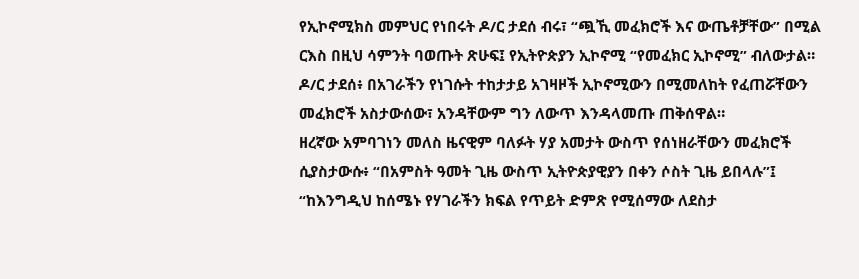የኢኮኖሚክስ መምህር የነበሩት ዶ/ር ታደሰ ብሩ፣ “ጯኺ መፈክሮች እና ውጤቶቻቸው” በሚል ርእስ በዚህ ሳምንት ባወጡት ጽሁፍ፤ የኢትዮጵያን ኢኮኖሚ “የመፈክር ኢኮኖሚ” ብለውታል። ዶ/ር ታደሰ፥ በአገራችን የነገሱት ተከታታይ አገዛዞች ኢኮኖሚውን በሚመለከት የፈጠሯቸውን መፈክሮች አስታውሰው፣ አንዳቸውም ግን ለውጥ እንዳላመጡ ጠቅሰዋል።
ዘረኛው አምባገነን መለስ ዜናዊም ባለፉት ሃያ አመታት ውስጥ የሰነዘራቸውን መፈክሮች ሲያስታውሱ፥ “በአምስት ዓመት ጊዜ ውስጥ ኢትዮጵያዊያን በቀን ሶስት ጊዜ ይበላሉ”፤ “ከእንግዲህ ከሰሜኑ የሃገራችን ክፍል የጥይት ድምጽ የሚሰማው ለደስታ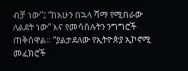ብቻ ነው”፤ “ከአሁን በኋላ ሻማ የሚበራው ለልደት ነው” እና የመሳሰሉትን ንግግሮች ጠቅሰዋል። “ያልታደለው የኢትዮጵያ ኢኮኖሚ መፈክሮች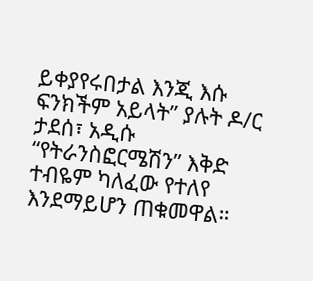ይቀያየሩበታል እንጂ እሱ ፍንክችም አይላት” ያሉት ዶ/ር ታደሰ፣ አዲሱ “የትራንስፎርሜሽን” እቅድ ተብዬም ካለፈው የተለየ እንደማይሆን ጠቁመዋል።